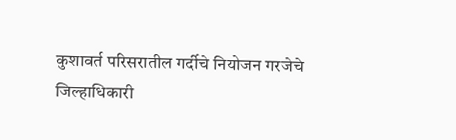कुशावर्त परिसरातील गर्दीचे नियोजन गरजेचे
जिल्हाधिकारी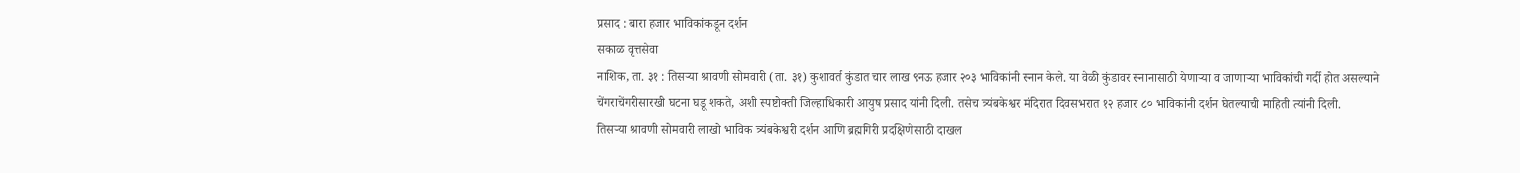प्रसाद : बारा हजार भाविकांकडून दर्शन
सकाळ वृत्तसेवा
नाशिक, ता. ३१ : तिसऱ्या श्रावणी सोमवारी (ता. ३१) कुशावर्त कुंडात चार लाख ९नऊ हजार २०३ भाविकांनी स्नान केले. या वेळी कुंडावर स्नानासाठी येणाऱ्या व जाणाऱ्या भाविकांची गर्दी होत असल्याने चेंगराचेंगरीसारखी घटना घडू शकते, अशी स्पष्टोक्ती जिल्हाधिकारी आयुष प्रसाद यांनी दिली. तसेच त्र्यंबकेश्वर मंदिरात दिवसभरात १२ हजार ८० भाविकांनी दर्शन घेतल्याची माहिती त्यांनी दिली.
तिसऱ्या श्रावणी सोमवारी लाखो भाविक त्र्यंबकेश्वरी दर्शन आणि ब्रह्मगिरी प्रदक्षिणेसाठी दाखल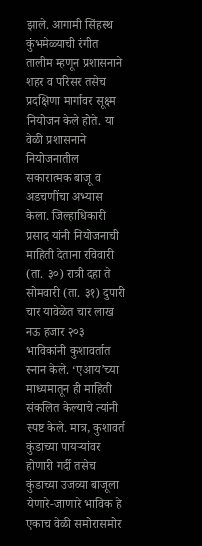झाले. आगामी सिंहस्थ कुंभमेळ्याची रंगीत तालीम म्हणून प्रशासनाने शहर व परिसर तसेच प्रदक्षिणा मार्गावर सूक्ष्म नियोजन केले होते. या वेळी प्रशासनाने नियोजनातील सकारात्मक बाजू व अडचणींचा अभ्यास केला. जिल्हाधिकारी प्रसाद यांनी नियोजनाची माहिती देताना रविवारी (ता. ३०) रात्री दहा ते सोमवारी (ता. ३१) दुपारी चार यावेळेत चार लाख नऊ हजार २०३ भाविकांनी कुशावर्तात स्नान केले. ‘एआय’च्या माध्यमातून ही माहिती संकलित केल्याचे त्यांनी स्पष्ट केले. मात्र, कुशावर्त कुंडाच्या पायऱ्यांवर होणारी गर्दी तसेच कुंडाच्या उजव्या बाजूला येणारे-जाणारे भाविक हे एकाच वेळी समोरासमोर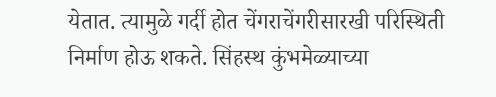येतात. त्यामुळे गर्दी होत चेंगराचेंगरीसारखी परिस्थिती निर्माण होऊ शकते. सिंहस्थ कुंभमेळ्याच्या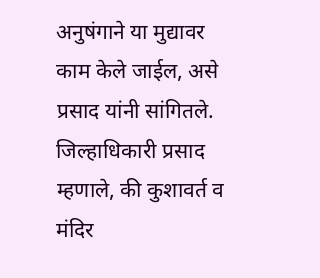अनुषंगाने या मुद्यावर काम केले जाईल, असे प्रसाद यांनी सांगितले.
जिल्हाधिकारी प्रसाद म्हणाले, की कुशावर्त व मंदिर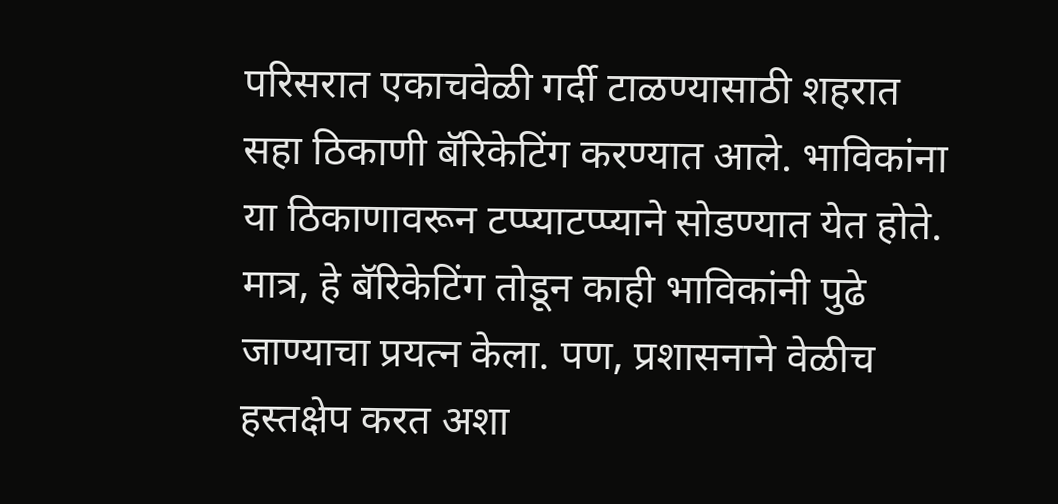परिसरात एकाचवेळी गर्दी टाळण्यासाठी शहरात सहा ठिकाणी बॅरिकेटिंग करण्यात आले. भाविकांना या ठिकाणावरून टप्प्याटप्प्याने सोडण्यात येत होते. मात्र, हे बॅरिकेटिंग तोडून काही भाविकांनी पुढे जाण्याचा प्रयत्न केला. पण, प्रशासनाने वेळीच हस्तक्षेप करत अशा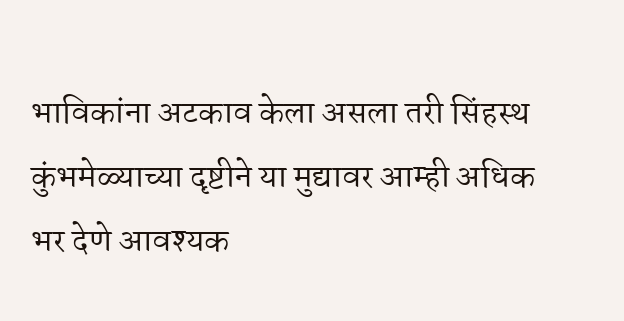भाविकांना अटकाव केला असला तरी सिंहस्थ कुंभमेळ्याच्या दृष्टीने या मुद्यावर आम्ही अधिक भर देणे आवश्यक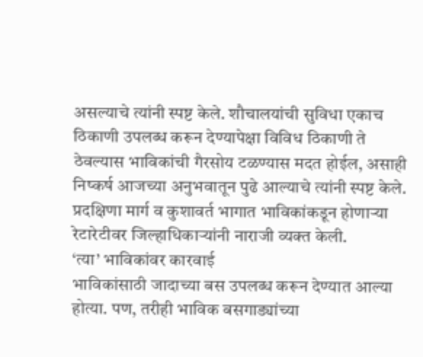असल्याचे त्यांनी स्पष्ट केले. शौचालयांची सुविधा एकाच ठिकाणी उपलब्ध करून देण्यापेक्षा विविध ठिकाणी ते ठेवल्यास भाविकांची गैरसोय टळण्यास मदत होईल, असाही निष्कर्ष आजच्या अनुभवातून पुढे आल्याचे त्यांनी स्पष्ट केले. प्रदक्षिणा मार्ग व कुशावर्त भागात भाविकांकडून होणाऱ्या रेटारेटीवर जिल्हाधिकाऱ्यांनी नाराजी व्यक्त केली.
‘त्या’ भाविकांवर कारवाई
भाविकांसाठी जादाच्या बस उपलब्ध करून देण्यात आल्या होत्या. पण, तरीही भाविक बसगाड्यांच्या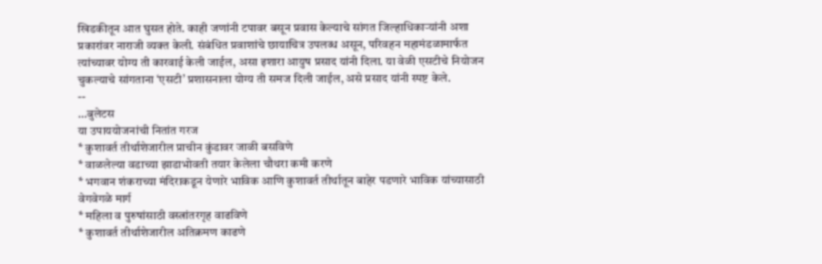खिडकीतून आत घुसत होते. काही जणांनी टपावर बसून प्रवास केल्याचे सांगत जिल्हाधिकाऱ्यांनी अशा प्रकारांवर नाराजी व्यक्त केली. संबंधित प्रवाशांचे छायाचित्र उपलब्ध असून, परिवहन महामंडळामार्फत त्यांच्यावर योग्य ती कारवाई केली जाईल, असा इशारा आयुष प्रसाद यांनी दिला. या वेळी एसटीचे नियोजन चुकल्याचे सांगताना ‘एसटी’ प्रशासनाला योग्य ती समज दिली जाईल, असे प्रसाद यांनी स्पष्ट केले.
--
…बुलेटस
या उपाययोजनांची नितांत गरज
* कुशावर्त तीर्थाशेजारील प्राचीन कुंडावर जाळी बसविणे
* वाळलेल्या वडाच्या झाडाभोवती तयार केलेला चौथरा कमी करणे
* भगवान शंकराच्या मंदिराकडून येणारे भाविक आणि कुशावर्त तीर्थातून बाहेर पडणारे भाविक यांच्यासाठी वेगवेगळे मार्ग
* महिला व पुरुषांसाठी वस्त्रांतरगृह वाढविणे
* कुशावर्त तीर्थाशेजारील अतिक्रमण काढणे